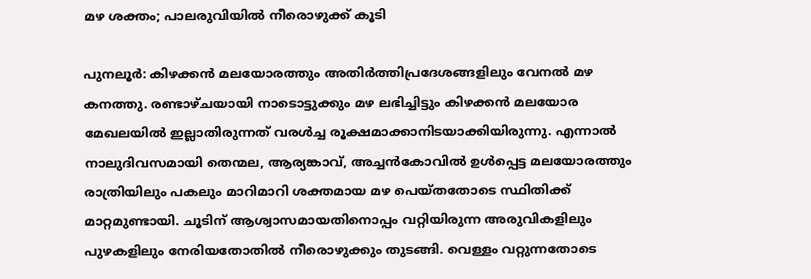മഴ ശക്തം; പാലരുവിയിൽ നീരൊഴുക്ക് കൂടി

പുനലൂർ: കിഴക്കൻ മലയോരത്തും അതിർത്തിപ്രദേശങ്ങളിലും വേനൽ മഴ കനത്തു. രണ്ടാഴ്ചയായി നാടൊട്ടുക്കും മഴ ലഭിച്ചിട്ടും കിഴക്കൻ മലയോര മേഖലയിൽ ഇല്ലാതിരുന്നത് വരൾച്ച രൂക്ഷമാക്കാനിടയാക്കിയിരുന്നു. എന്നാൽ നാലുദിവസമായി തെന്മല, ആര്യങ്കാവ്, അച്ചൻകോവിൽ ഉൾപ്പെട്ട മലയോരത്തും രാത്രിയിലും പകലും മാറിമാറി ശക്തമായ മഴ പെയ്തതോടെ സ്ഥിതിക്ക് മാറ്റമുണ്ടായി. ചൂടിന് ആശ്വാസമായതിനൊപ്പം വറ്റിയിരുന്ന അരുവികളിലും പുഴകളിലും നേരിയതോതിൽ നീരൊഴുക്കും തുടങ്ങി. വെള്ളം വറ്റുന്നതോടെ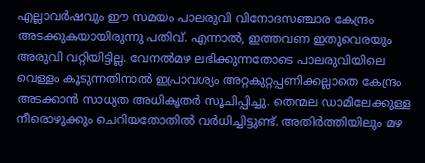എല്ലാവർഷവും ഈ സമയം പാലരുവി വിനോദസഞ്ചാര കേന്ദ്രം അടക്കുകയായിരുന്നു പതിവ്. എന്നാൽ, ഇത്തവണ ഇതുവെരയും അരുവി വറ്റിയിട്ടില്ല. വേനൽമഴ ലഭിക്കുന്നതോടെ പാലരുവിയിലെ വെള്ളം കൂടുന്നതിനാൽ ഇപ്രാവശ്യം അറ്റകുറ്റപ്പണിക്കല്ലാതെ കേന്ദ്രം അടക്കാൻ സാധ്യത അധികൃതർ സൂചിപ്പിച്ചു. തെന്മല ഡാമിലേക്കുള്ള നീരൊഴുക്കും ചെറിയതോതിൽ വർധിച്ചിട്ടുണ്ട്. അതിർത്തിയിലും മഴ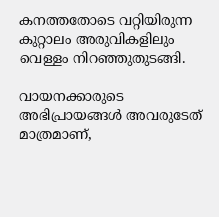കനത്തതോടെ വറ്റിയിരുന്ന കുറ്റാലം അരുവികളിലും വെള്ളം നിറഞ്ഞുതുടങ്ങി.

വായനക്കാരുടെ അഭിപ്രായങ്ങള്‍ അവരുടേത് മാത്രമാണ്,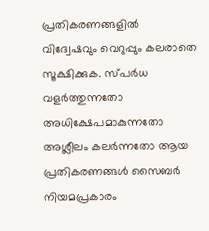പ്രതികരണങ്ങളിൽ വിദ്വേഷവും വെറുപ്പും കലരാതെ സൂക്ഷിക്കുക. സ്പർധ വളർത്തുന്നതോ അധിക്ഷേപമാകുന്നതോ അശ്ലീലം കലർന്നതോ ആയ പ്രതികരണങ്ങൾ സൈബർ നിയമപ്രകാരം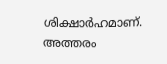ശിക്ഷാർഹമാണ്. അത്തരം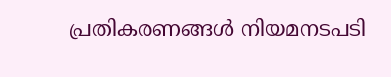പ്രതികരണങ്ങൾ നിയമനടപടി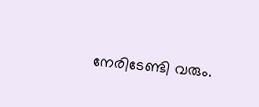നേരിടേണ്ടി വരും.